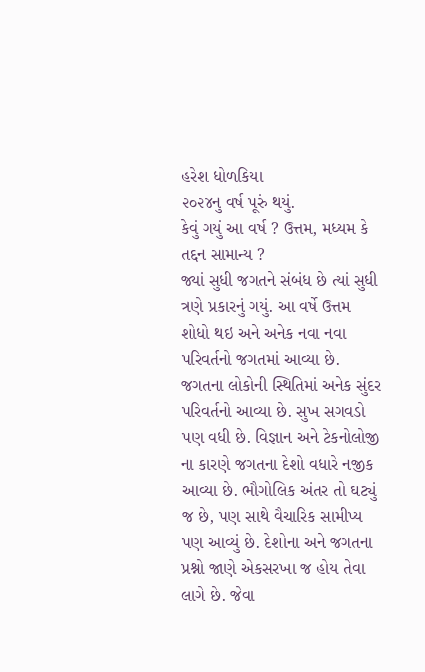હરેશ ધોળકિયા
૨૦૨૪નુ વર્ષ પૂરું થયું.
કેવું ગયું આ વર્ષ ? ઉત્તમ, મધ્યમ કે તદ્દન સામાન્ય ?
જ્યાં સુધી જગતને સંબંધ છે ત્યાં સુધી ત્રણે પ્રકારનું ગયું. આ વર્ષે ઉત્તમ શોધો થઇ અને અનેક નવા નવા પરિવર્તનો જગતમાં આવ્યા છે. જગતના લોકોની સ્થિતિમાં અનેક સુંદર પરિવર્તનો આવ્યા છે. સુખ સગવડો પણ વધી છે. વિજ્ઞાન અને ટેકનોલોજી ના કારણે જગતના દેશો વધારે નજીક આવ્યા છે. ભૌગોલિક અંતર તો ઘટ્યું જ છે, પણ સાથે વૈચારિક સામીપ્ય પણ આવ્યું છે. દેશોના અને જગતના પ્રશ્નો જાણે એકસરખા જ હોય તેવા લાગે છે. જેવા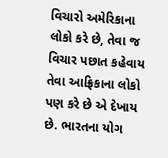વિચારો અમેરિકાના લોકો કરે છે, તેવા જ વિચાર પછાત કહેવાય તેવા આફ્રિકાના લોકો પણ કરે છે એ દેખાય છે. ભારતના યોગ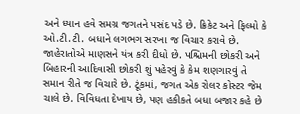અને ધ્યાન હવે સમગ્ર જગતને પસંદ પડે છે. ક્રિકેટ અને ફિલ્મો કે ઓ.ટી.ટી. બધાને લગભગ સરખા જ વિચાર કરાવે છે. જાહેરાતોએ માણસને યંત્ર કરી દીધો છે. પશ્ચિમની છોકરી અને બિહારની આદિવાસી છોકરી શું પહેરવું કે કેમ શણગારવું તે સમાન રીતે જ વિચારે છે. ટૂંકમાં, જગત એક રોલર કોસ્ટર જેમ ચાલે છે. વિવિધતા દેખાય છે, પણ હકીકતે બધા બજાર કહે છે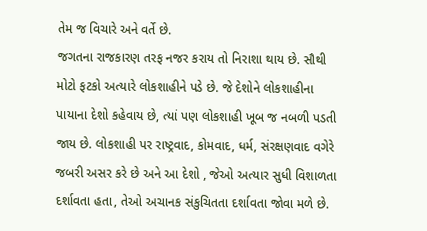તેમ જ વિચારે અને વર્તે છે.
જગતના રાજકારણ તરફ નજર કરાય તો નિરાશા થાય છે. સૌથી મોટો ફટકો અત્યારે લોકશાહીને પડે છે. જે દેશોને લોકશાહીના પાયાના દેશો કહેવાય છે, ત્યાં પણ લોકશાહી ખૂબ જ નબળી પડતી જાય છે. લોકશાહી પર રાષ્ટ્રવાદ, કોમવાદ, ધર્મ, સંરક્ષણવાદ વગેરે જબરી અસર કરે છે અને આ દેશો , જેઓ અત્યાર સુધી વિશાળતા દર્શાવતા હતા, તેઓ અચાનક સંકુચિતતા દર્શાવતા જોવા મળે છે.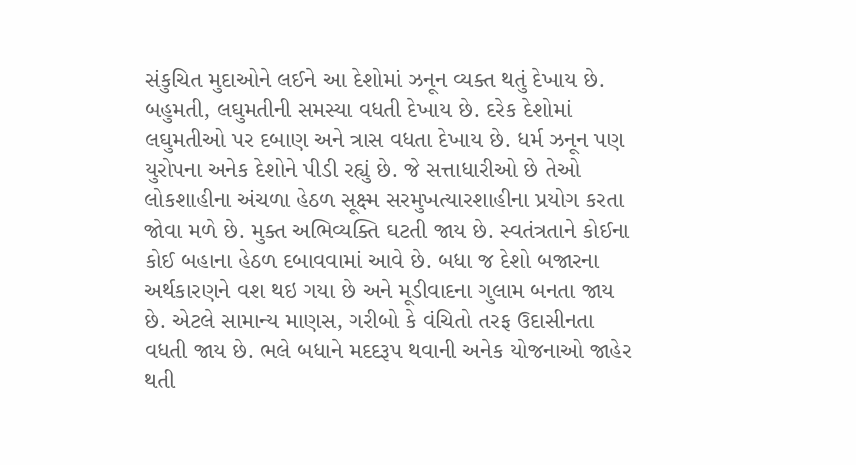સંકુચિત મુદાઓને લઈને આ દેશોમાં ઝનૂન વ્યક્ત થતું દેખાય છે. બહુમતી, લઘુમતીની સમસ્યા વધતી દેખાય છે. દરેક દેશોમાં લઘુમતીઓ પર દબાણ અને ત્રાસ વધતા દેખાય છે. ધર્મ ઝનૂન પણ યુરોપના અનેક દેશોને પીડી રહ્યું છે. જે સત્તાધારીઓ છે તેઓ લોકશાહીના અંચળા હેઠળ સૂક્ષ્મ સરમુખત્યારશાહીના પ્રયોગ કરતા જોવા મળે છે. મુક્ત અભિવ્યક્તિ ઘટતી જાય છે. સ્વતંત્રતાને કોઈના કોઈ બહાના હેઠળ દબાવવામાં આવે છે. બધા જ દેશો બજારના અર્થકારણને વશ થઇ ગયા છે અને મૂડીવાદના ગુલામ બનતા જાય છે. એટલે સામાન્ય માણસ, ગરીબો કે વંચિતો તરફ ઉદાસીનતા વધતી જાય છે. ભલે બધાને મદદરૂપ થવાની અનેક યોજનાઓ જાહેર થતી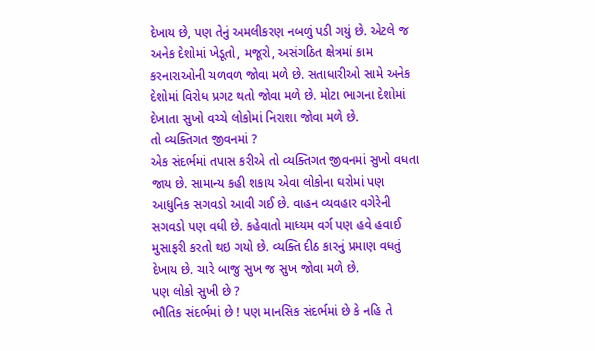દેખાય છે, પણ તેનું અમલીકરણ નબળું પડી ગયું છે. એટલે જ અનેક દેશોમાં ખેડૂતો, મજૂરો, અસંગઠિત ક્ષેત્રમાં કામ કરનારાઓની ચળવળ જોવા મળે છે. સતાધારીઓ સામે અનેક દેશોમાં વિરોધ પ્રગટ થતો જોવા મળે છે. મોટા ભાગના દેશોમાં દેખાતા સુખો વચ્ચે લોકોમાં નિરાશા જોવા મળે છે.
તો વ્યક્તિગત જીવનમાં ?
એક સંદર્ભમાં તપાસ કરીએ તો વ્યક્તિગત જીવનમાં સુખો વધતા જાય છે. સામાન્ય કહી શકાય એવા લોકોના ઘરોમાં પણ આધુનિક સગવડો આવી ગઈ છે. વાહન વ્યવહાર વગેરેની સગવડો પણ વધી છે. કહેવાતો માધ્યમ વર્ગ પણ હવે હવાઈ મુસાફરી કરતો થઇ ગયો છે. વ્યક્તિ દીઠ કારનું પ્રમાણ વધતું દેખાય છે. ચારે બાજુ સુખ જ સુખ જોવા મળે છે.
પણ લોકો સુખી છે ?
ભૌતિક સંદર્ભમાં છે ! પણ માનસિક સંદર્ભમાં છે કે નહિ તે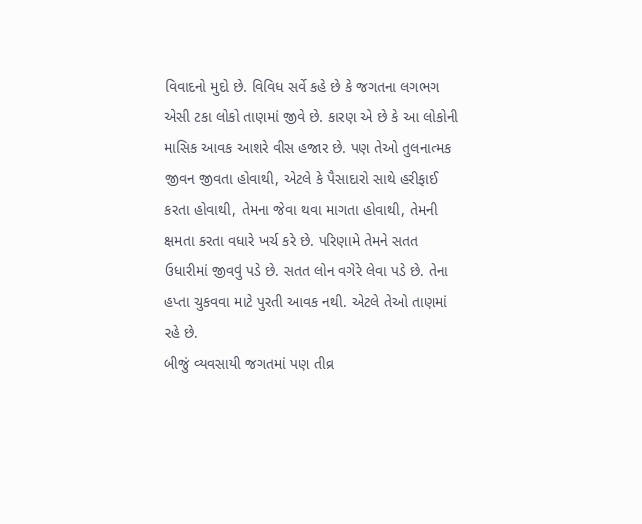વિવાદનો મુદો છે. વિવિધ સર્વે કહે છે કે જગતના લગભગ એસી ટકા લોકો તાણમાં જીવે છે. કારણ એ છે કે આ લોકોની માસિક આવક આશરે વીસ હજાર છે. પણ તેઓ તુલનાત્મક જીવન જીવતા હોવાથી, એટલે કે પૈસાદારો સાથે હરીફાઈ કરતા હોવાથી, તેમના જેવા થવા માગતા હોવાથી, તેમની ક્ષમતા કરતા વધારે ખર્ચ કરે છે. પરિણામે તેમને સતત ઉધારીમાં જીવવું પડે છે. સતત લોન વગેરે લેવા પડે છે. તેના હપ્તા ચુકવવા માટે પુરતી આવક નથી. એટલે તેઓ તાણમાં રહે છે.
બીજું વ્યવસાયી જગતમાં પણ તીવ્ર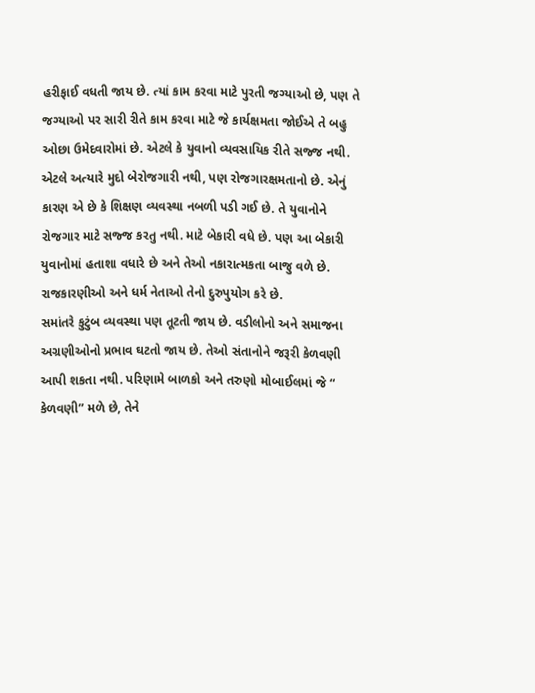હરીફાઈ વધતી જાય છે. ત્યાં કામ કરવા માટે પુરતી જગ્યાઓ છે, પણ તે જગ્યાઓ પર સારી રીતે કામ કરવા માટે જે કાર્યક્ષમતા જોઈએ તે બહુ ઓછા ઉમેદવારોમાં છે. એટલે કે યુવાનો વ્યવસાયિક રીતે સજ્જ નથી. એટલે અત્યારે મુદો બેરોજગારી નથી, પણ રોજગારક્ષમતાનો છે. એનું કારણ એ છે કે શિક્ષણ વ્યવસ્થા નબળી પડી ગઈ છે. તે યુવાનોને રોજગાર માટે સજ્જ કરતુ નથી. માટે બેકારી વધે છે. પણ આ બેકારી યુવાનોમાં હતાશા વધારે છે અને તેઓ નકારાત્મકતા બાજુ વળે છે. રાજકારણીઓ અને ધર્મ નેતાઓ તેનો દુરુપુયોગ કરે છે.
સમાંતરે કુટુંબ વ્યવસ્થા પણ તૂટતી જાય છે. વડીલોનો અને સમાજના અગ્રણીઓનો પ્રભાવ ઘટતો જાય છે. તેઓ સંતાનોને જરૂરી કેળવણી આપી શકતા નથી. પરિણામે બાળકો અને તરુણો મોબાઈલમાં જે “ કેળવણી” મળે છે, તેને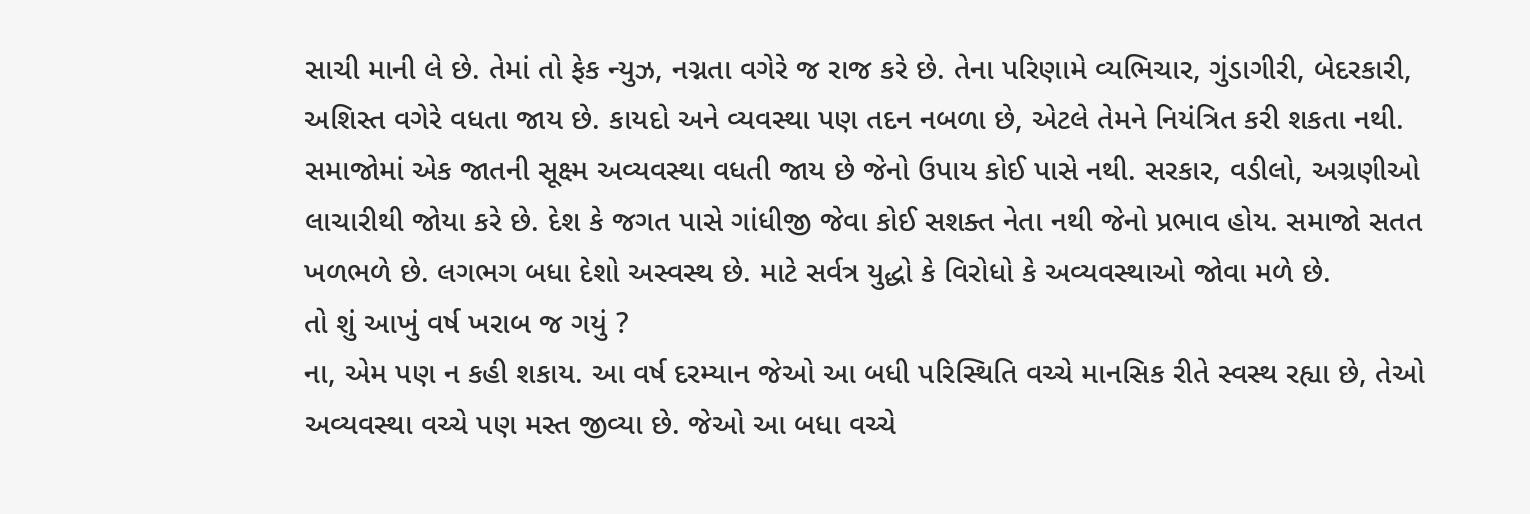સાચી માની લે છે. તેમાં તો ફેક ન્યુઝ, નગ્નતા વગેરે જ રાજ કરે છે. તેના પરિણામે વ્યભિચાર, ગુંડાગીરી, બેદરકારી, અશિસ્ત વગેરે વધતા જાય છે. કાયદો અને વ્યવસ્થા પણ તદન નબળા છે, એટલે તેમને નિયંત્રિત કરી શકતા નથી. સમાજોમાં એક જાતની સૂક્ષ્મ અવ્યવસ્થા વધતી જાય છે જેનો ઉપાય કોઈ પાસે નથી. સરકાર, વડીલો, અગ્રણીઓ લાચારીથી જોયા કરે છે. દેશ કે જગત પાસે ગાંધીજી જેવા કોઈ સશક્ત નેતા નથી જેનો પ્રભાવ હોય. સમાજો સતત ખળભળે છે. લગભગ બધા દેશો અસ્વસ્થ છે. માટે સર્વત્ર યુદ્ધો કે વિરોધો કે અવ્યવસ્થાઓ જોવા મળે છે.
તો શું આખું વર્ષ ખરાબ જ ગયું ?
ના, એમ પણ ન કહી શકાય. આ વર્ષ દરમ્યાન જેઓ આ બધી પરિસ્થિતિ વચ્ચે માનસિક રીતે સ્વસ્થ રહ્યા છે, તેઓ અવ્યવસ્થા વચ્ચે પણ મસ્ત જીવ્યા છે. જેઓ આ બધા વચ્ચે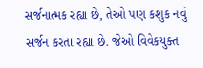સર્જનાત્મક રહ્યા છે, તેઓ પણ કશુક નવું સર્જન કરતા રહ્યા છે. જેઓ વિવેકયુક્ત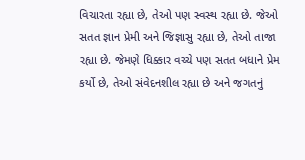વિચારતા રહ્યા છે, તેઓ પણ સ્વસ્થ રહ્યા છે. જેઓ સતત જ્ઞાન પ્રેમી અને જિજ્ઞાસુ રહ્યા છે, તેઓ તાજા રહ્યા છે. જેમણે ધિક્કાર વચ્ચે પણ સતત બધાને પ્રેમ કર્યો છે, તેઓ સંવેદનશીલ રહ્યા છે અને જગતનું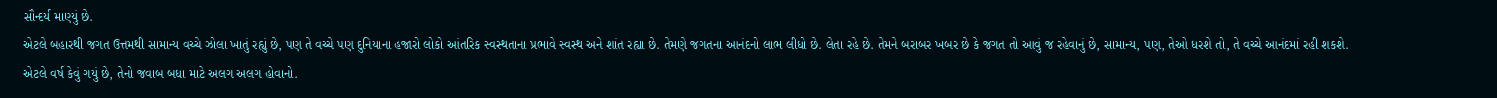સૌન્દર્ય માણ્યું છે.
એટલે બહારથી જગત ઉત્તમથી સામાન્ય વચ્ચે ઝોલા ખાતું રહ્યું છે, પણ તે વચ્ચે પણ દુનિયાના હજારો લોકો આંતરિક સ્વસ્થતાના પ્રભાવે સ્વસ્થ અને શાંત રહ્યા છે. તેમણે જગતના આનંદનો લાભ લીધો છે. લેતા રહે છે. તેમને બરાબર ખબર છે કે જગત તો આવું જ રહેવાનું છે, સામાન્ય, પણ, તેઓ ધરશે તો, તે વચ્ચે આનંદમાં રહી શકશે.
એટલે વર્ષ કેવું ગયું છે, તેનો જવાબ બધા માટે અલગ અલગ હોવાનો.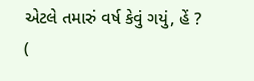એટલે તમારું વર્ષ કેવું ગયું, હેં ?
(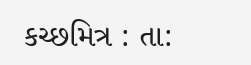કચ્છમિત્ર : તા: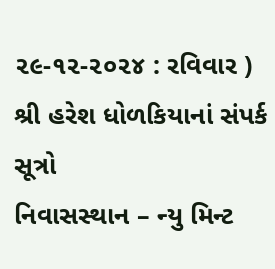૨૯-૧૨-૨૦૨૪ : રવિવાર )
શ્રી હરેશ ધોળકિયાનાં સંપર્ક સૂત્રો
નિવાસસ્થાન – ન્યુ મિન્ટ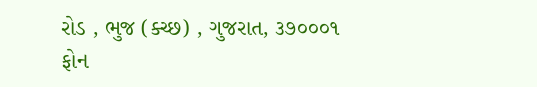રોડ , ભુજ (ક્ચ્છ) , ગુજરાત, ૩૭૦૦૦૧
ફોન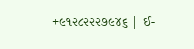+૯૧૨૮૨૨૨૭૯૪૬ | ઈ-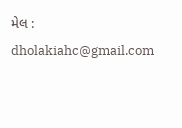મેલ : dholakiahc@gmail.com